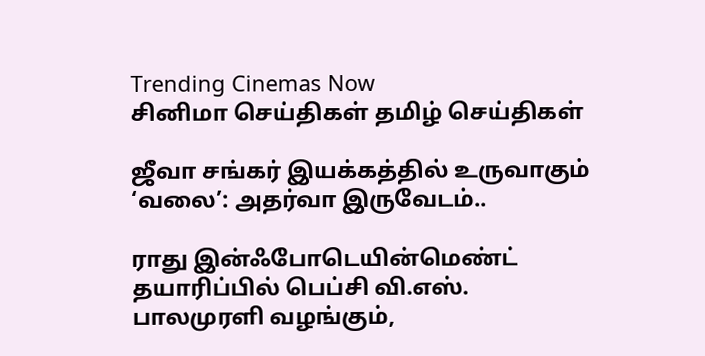Trending Cinemas Now
சினிமா செய்திகள் தமிழ் செய்திகள்

ஜீவா சங்கர் இயக்கத்தில் உருவாகும் ‘வலை’: அதர்வா இருவேடம்..

ராது இன்ஃபோடெயின்மெண்ட் தயாரிப்பில் பெப்சி வி.எஸ். பாலமுரளி வழங்கும்,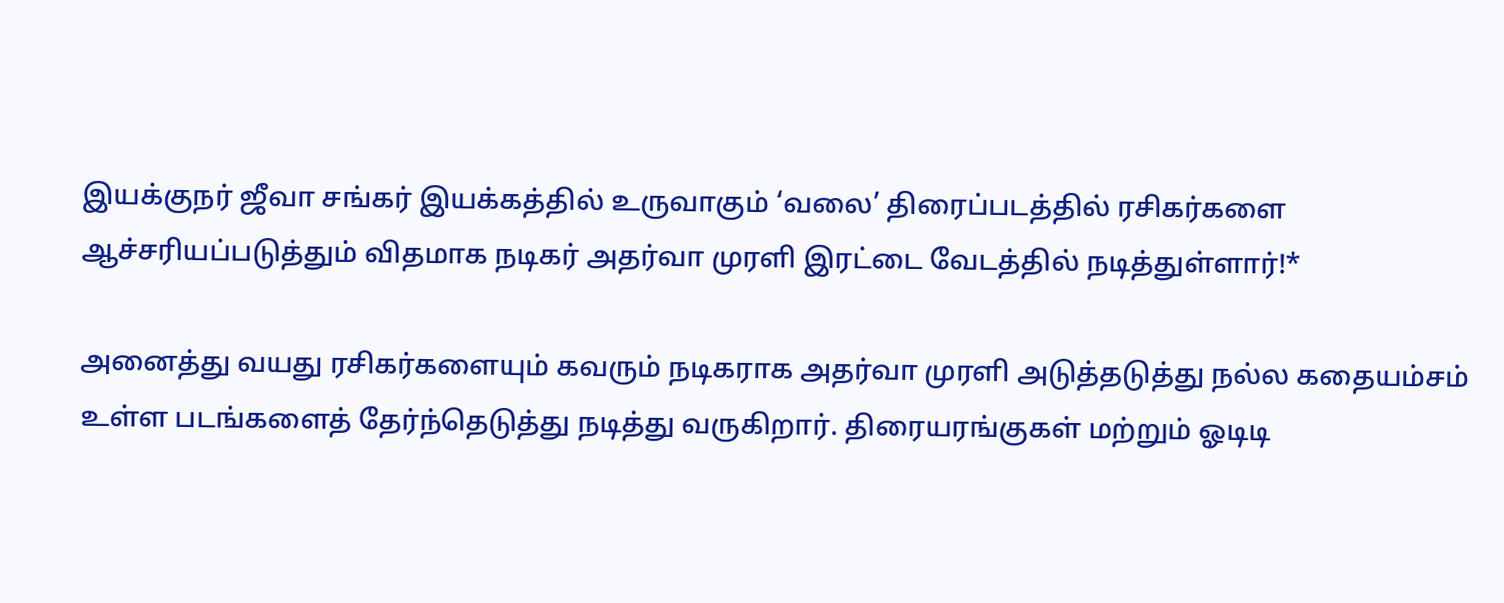இயக்குநர் ஜீவா சங்கர் இயக்கத்தில் உருவாகும் ‘வலை’ திரைப்படத்தில் ரசிகர்களை ஆச்சரியப்படுத்தும் விதமாக நடிகர் அதர்வா முரளி இரட்டை வேடத்தில் நடித்துள்ளார்!*

அனைத்து வயது ரசிகர்களையும் கவரும் நடிகராக அதர்வா முரளி அடுத்தடுத்து நல்ல கதையம்சம் உள்ள படங்களைத் தேர்ந்தெடுத்து நடித்து வருகிறார். திரையரங்குகள் மற்றும் ஓடிடி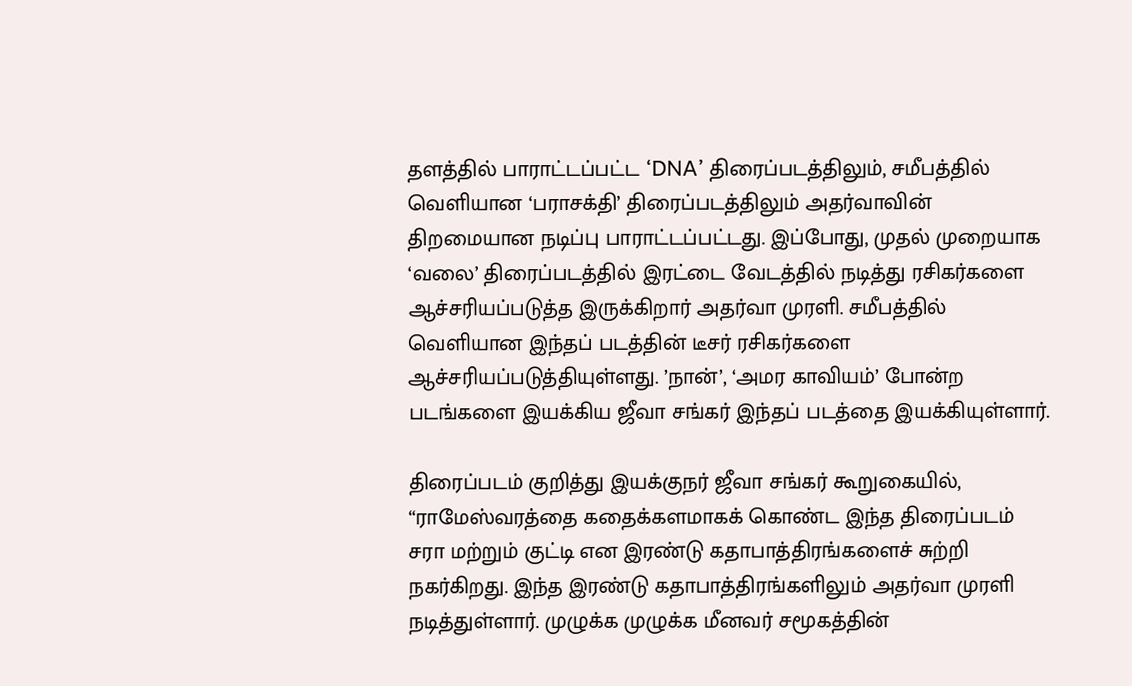தளத்தில் பாராட்டப்பட்ட ‘DNA’ திரைப்படத்திலும், சமீபத்தில் வெளியான ‘பராசக்தி’ திரைப்படத்திலும் அதர்வாவின் திறமையான நடிப்பு பாராட்டப்பட்டது. இப்போது, முதல் முறையாக ‘வலை’ திரைப்படத்தில் இரட்டை வேடத்தில் நடித்து ரசிகர்களை ஆச்சரியப்படுத்த இருக்கிறார் அதர்வா முரளி. சமீபத்தில் வெளியான இந்தப் படத்தின் டீசர் ரசிகர்களை ஆச்சரியப்படுத்தியுள்ளது. ’நான்’, ‘அமர காவியம்’ போன்ற படங்களை இயக்கிய ஜீவா சங்கர் இந்தப் படத்தை இயக்கியுள்ளார்.

திரைப்படம் குறித்து இயக்குநர் ஜீவா சங்கர் கூறுகையில்,
“ராமேஸ்வரத்தை கதைக்களமாகக் கொண்ட இந்த திரைப்படம் சரா மற்றும் குட்டி என இரண்டு கதாபாத்திரங்களைச் சுற்றி நகர்கிறது. இந்த இரண்டு கதாபாத்திரங்களிலும் அதர்வா முரளி நடித்துள்ளார். முழுக்க முழுக்க மீனவர் சமூகத்தின்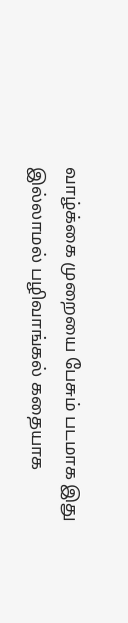வாழ்க்கை முறையை பேசும் படமாக இது இல்லாமல் பழிவாங்கல் கதையாக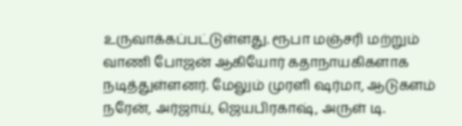உருவாக்கப்பட்டுள்ளது. ரூபா மஞ்சரி மற்றும் வாணி போஜன் ஆகியோர் கதாநாயகிகளாக நடித்துள்ளனர். மேலும் முரளி ஷர்மா, ஆடுகளம் நரேன், அர்ஜாய், ஜெயபிரகாஷ், அருள் டி.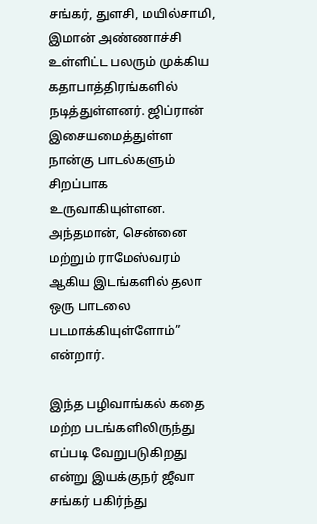சங்கர், துளசி, மயில்சாமி, இமான் அண்ணாச்சி உள்ளிட்ட பலரும் முக்கிய கதாபாத்திரங்களில் நடித்துள்ளனர். ஜிப்ரான் இசையமைத்துள்ள நான்கு பாடல்களும் சிறப்பாக உருவாகியுள்ளன. அந்தமான், சென்னை மற்றும் ராமேஸ்வரம் ஆகிய இடங்களில் தலா ஒரு பாடலை படமாக்கியுள்ளோம்” என்றார்.

இந்த பழிவாங்கல் கதை மற்ற படங்களிலிருந்து எப்படி வேறுபடுகிறது என்று இயக்குநர் ஜீவா சங்கர் பகிர்ந்து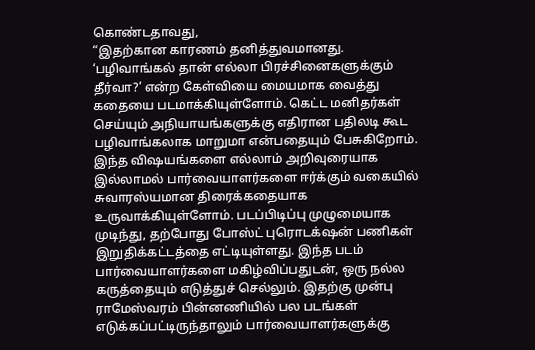கொண்டதாவது,
“இதற்கான காரணம் தனித்துவமானது. ‘பழிவாங்கல் தான் எல்லா பிரச்சினைகளுக்கும் தீர்வா?’ என்ற கேள்வியை மையமாக வைத்து கதையை படமாக்கியுள்ளோம். கெட்ட மனிதர்கள் செய்யும் அநியாயங்களுக்கு எதிரான பதிலடி கூட பழிவாங்கலாக மாறுமா என்பதையும் பேசுகிறோம். இந்த விஷயங்களை எல்லாம் அறிவுரையாக இல்லாமல் பார்வையாளர்களை ஈர்க்கும் வகையில் சுவாரஸ்யமான திரைக்கதையாக உருவாக்கியுள்ளோம். படப்பிடிப்பு முழுமையாக முடிந்து, தற்போது போஸ்ட் புரொடக்‌ஷன் பணிகள் இறுதிக்கட்டத்தை எட்டியுள்ளது. இந்த படம் பார்வையாளர்களை மகிழ்விப்பதுடன், ஒரு நல்ல கருத்தையும் எடுத்துச் செல்லும். இதற்கு முன்பு ராமேஸ்வரம் பின்னணியில் பல படங்கள் எடுக்கப்பட்டிருந்தாலும் பார்வையாளர்களுக்கு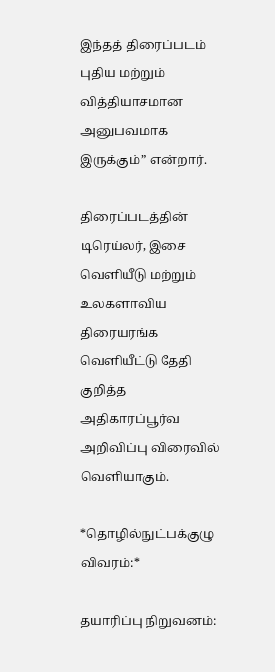இந்தத் திரைப்படம் புதிய மற்றும் வித்தியாசமான அனுபவமாக இருக்கும்” என்றார்.

திரைப்படத்தின் டிரெய்லர், இசை வெளியீடு மற்றும் உலகளாவிய திரையரங்க வெளியீட்டு தேதி குறித்த அதிகாரப்பூர்வ அறிவிப்பு விரைவில் வெளியாகும்.

*தொழில்நுட்பக்குழு விவரம்:*

தயாரிப்பு நிறுவனம்: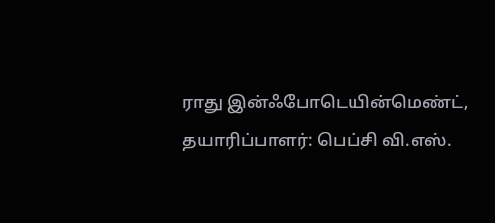ராது இன்ஃபோடெயின்மெண்ட்,
தயாரிப்பாளர்: பெப்சி வி.எஸ்.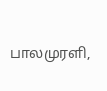பாலமுரளி,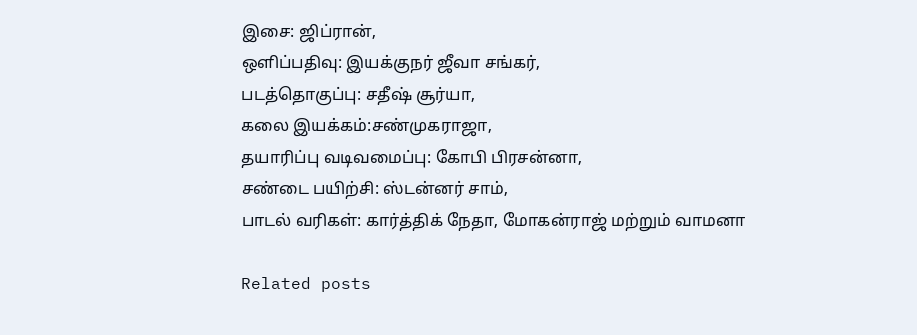இசை: ஜிப்ரான்,
ஒளிப்பதிவு: இயக்குநர் ஜீவா சங்கர்,
படத்தொகுப்பு: சதீஷ் சூர்யா,
கலை இயக்கம்:சண்முகராஜா,
தயாரிப்பு வடிவமைப்பு: கோபி பிரசன்னா,
சண்டை பயிற்சி: ஸ்டன்னர் சாம்,
பாடல் வரிகள்: கார்த்திக் நேதா, மோகன்ராஜ் மற்றும் வாமனா

Related posts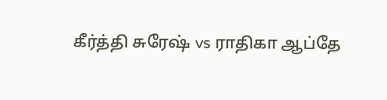கீர்த்தி சுரேஷ் vs ராதிகா ஆப்தே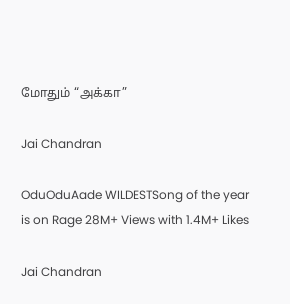மோதும் “அக்கா”

Jai Chandran

OduOduAade WILDESTSong of the year is on Rage 28M+ Views with 1.4M+ Likes

Jai Chandran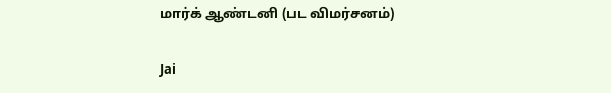மார்க் ஆண்டனி (பட விமர்சனம்)

Jai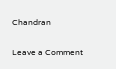Chandran

Leave a Comment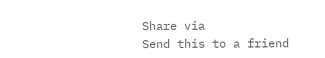Share via
Send this to a friend